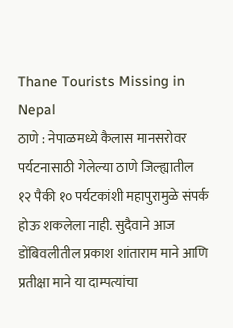Thane Tourists Missing in Nepal
ठाणे : नेपाळमध्ये कैलास मानसरोवर पर्यटनासाठी गेलेल्या ठाणे जिल्ह्यातील १२ पैकी १० पर्यटकांशी महापुरामुळे संपर्क होऊ शकलेला नाही. सुदैवाने आज डोंबिवलीतील प्रकाश शांताराम माने आणि प्रतीक्षा माने या दाम्पत्यांचा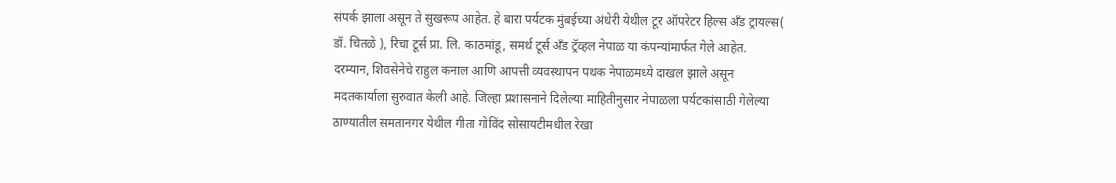संपर्क झाला असून ते सुखरूप आहेत. हे बारा पर्यटक मुंबईच्या अंधेरी येथील टूर ऑपरेटर हिल्स अँड ट्रायल्स( डॉ. चितळे ), रिचा टूर्स प्रा. लि. काठमांडू, समर्थ टूर्स अँड ट्रॅव्हल नेपाळ या कंपन्यांमार्फत गेले आहेत.
दरम्यान, शिवसेनेचे राहुल कनाल आणि आपत्ती व्यवस्थापन पथक नेपाळमध्ये दाखल झाले असून मदतकार्याला सुरुवात केली आहे. जिल्हा प्रशासनाने दिलेल्या माहितीनुसार नेपाळला पर्यटकांसाठी गेलेल्या ठाण्यातील समतानगर येथील गीता गोविंद सोसायटीमधील रेखा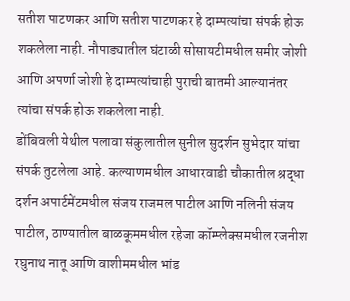सतीश पाटणकर आणि सतीश पाटणकर हे दाम्पत्यांचा संपर्क होऊ शकलेला नाही. नौपाड्यातील घंटाळी सोसायटीमधील समीर जोशी आणि अपर्णा जोशी हे दाम्पत्यांचाही पुराची बातमी आल्यानंतर त्यांचा संपर्क होऊ शकलेला नाही.
डोंबिवली येथील पलावा संकुलातील सुनील सुदर्शन सुभेदार यांचा संपर्क तुटलेला आहे. कल्याणमधील आधारवाडी चौकातील श्रद्धा दर्शन अपार्टमेंटमधील संजय राजमल पाटील आणि नलिनी संजय पाटील, ठाण्यातील बाळकूममधील रहेजा कॉम्प्लेक्समधील रजनीश रघुनाथ नातू आणि वाशीममधील भांड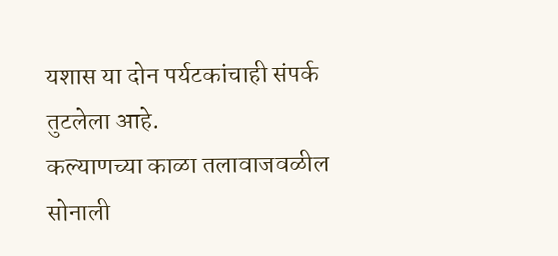यशास या दोन पर्यटकांचाही संपर्क तुटलेला आहे.
कल्याणच्या काळा तलावाजवळील सोनाली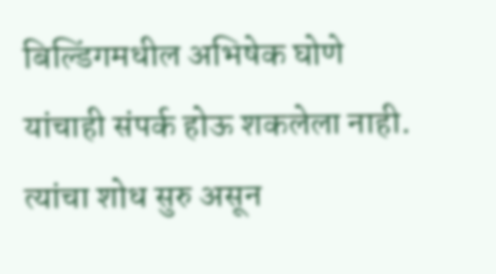बिल्डिंगमधील अभिषेक घोणे यांचाही संपर्क होऊ शकलेला नाही. त्यांचा शोध सुरु असून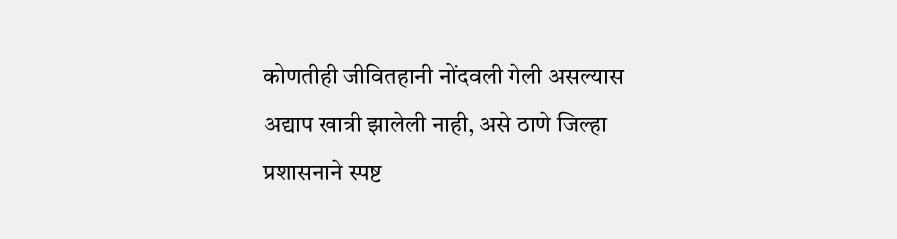कोणतीही जीवितहानी नोंदवली गेली असल्यास अद्याप खात्री झालेली नाही, असे ठाणे जिल्हा प्रशासनाने स्पष्ट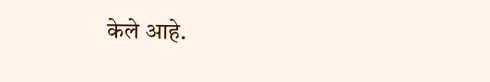केले आहे.